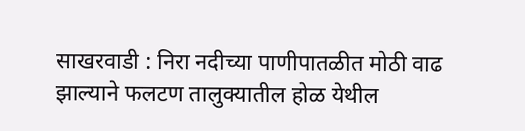साखरवाडी : निरा नदीच्या पाणीपातळीत मोठी वाढ झाल्याने फलटण तालुक्यातील होळ येथील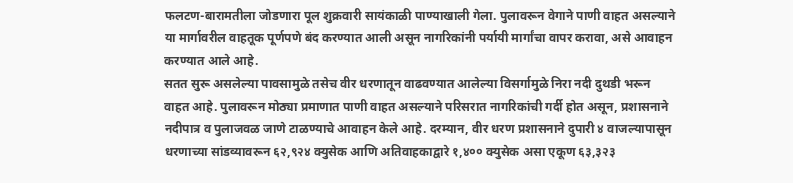फलटण-बारामतीला जोडणारा पूल शुक्रवारी सायंकाळी पाण्याखाली गेला. पुलावरून वेगाने पाणी वाहत असल्याने या मार्गावरील वाहतूक पूर्णपणे बंद करण्यात आली असून नागरिकांनी पर्यायी मार्गांचा वापर करावा, असे आवाहन करण्यात आले आहे.
सतत सुरू असलेल्या पावसामुळे तसेच वीर धरणातून वाढवण्यात आलेल्या विसर्गामुळे निरा नदी दुथडी भरून वाहत आहे. पुलावरून मोठ्या प्रमाणात पाणी वाहत असल्याने परिसरात नागरिकांची गर्दी होत असून, प्रशासनाने नदीपात्र व पुलाजवळ जाणे टाळण्याचे आवाहन केले आहे. दरम्यान, वीर धरण प्रशासनाने दुपारी ४ वाजल्यापासून धरणाच्या सांडव्यावरून ६२,९२४ क्युसेक आणि अतिवाहकाद्वारे १,४०० क्युसेक असा एकूण ६३,३२३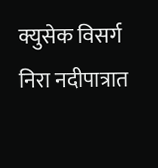क्युसेक विसर्ग निरा नदीपात्रात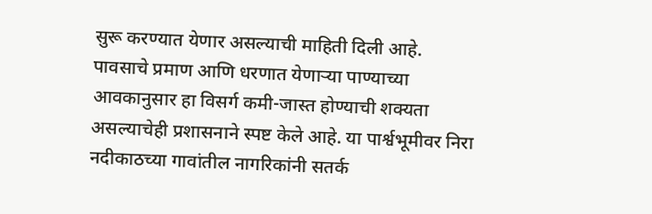सुरू करण्यात येणार असल्याची माहिती दिली आहे.
पावसाचे प्रमाण आणि धरणात येणाऱ्या पाण्याच्या आवकानुसार हा विसर्ग कमी-जास्त होण्याची शक्यता असल्याचेही प्रशासनाने स्पष्ट केले आहे. या पार्श्वभूमीवर निरा नदीकाठच्या गावांतील नागरिकांनी सतर्क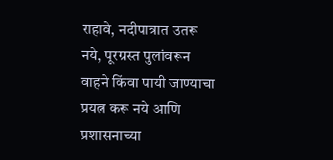राहावे, नदीपात्रात उतरू नये, पूरग्रस्त पुलांवरून वाहने किंवा पायी जाण्याचा प्रयत्न करू नये आणि प्रशासनाच्या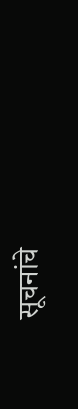सूचनांचे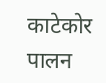काटेकोर पालन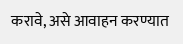करावे, असे आवाहन करण्यात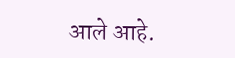आले आहे.